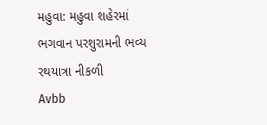મહુવા: મહુવા શહેરમાં ભગવાન પરશુરામની ભવ્ય રથયાત્રા નીકળી
Avbb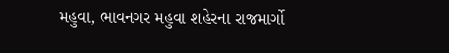મહુવા, ભાવનગર મહુવા શહેરના રાજમાર્ગો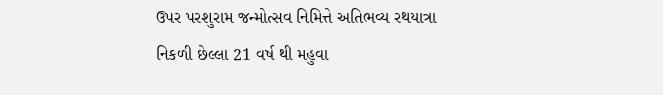ઉપર પરશુરામ જન્મોત્સવ નિમિત્તે અતિભવ્ય રથયાત્રા નિકળી છેલ્લા 21 વર્ષ થી મહુવા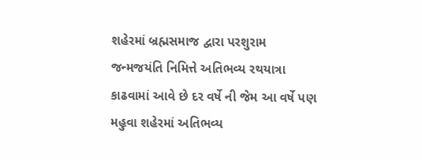શહેરમાં બ્રહ્મસમાજ દ્વારા પરશુરામ જન્મજયંતિ નિમિત્તે અતિભવ્ય રથયાત્રા કાઢવામાં આવે છે દર વર્ષે ની જેમ આ વર્ષે પણ મહુવા શહેરમાં અતિભવ્ય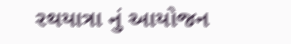રથયાત્રા નું આયોજન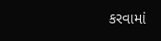કરવામાં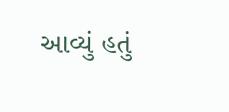આવ્યું હતું